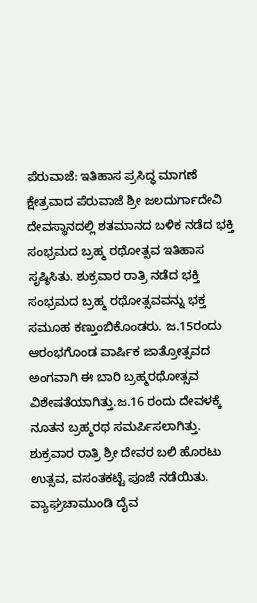ಪೆರುವಾಜೆ: ಇತಿಹಾಸ ಪ್ರಸಿದ್ಧ ಮಾಗಣೆ ಕ್ಷೇತ್ರವಾದ ಪೆರುವಾಜೆ ಶ್ರೀ ಜಲದುರ್ಗಾದೇವಿ ದೇವಸ್ಥಾನದಲ್ಲಿ ಶತಮಾನದ ಬಳಿಕ ನಡೆದ ಭಕ್ತಿ ಸಂಭ್ರಮದ ಬ್ರಹ್ಮ ರಥೋತ್ಸವ ಇತಿಹಾಸ ಸೃಷ್ಠಿಸಿತು. ಶುಕ್ರವಾರ ರಾತ್ರಿ ನಡೆದ ಭಕ್ತಿ ಸಂಭ್ರಮದ ಬ್ರಹ್ಮ ರಥೋತ್ಸವವನ್ನು ಭಕ್ತ ಸಮೂಹ ಕಣ್ತುಂಬಿಕೊಂಡರು. ಜ.15ರಂದು ಆರಂಭಗೊಂಡ ವಾರ್ಷಿಕ ಜಾತ್ರೋತ್ಸವದ ಅಂಗವಾಗಿ ಈ ಬಾರಿ ಬ್ರಹ್ಮರಥೋತ್ಸವ
ವಿಶೇಷತೆಯಾಗಿತ್ತು.ಜ.16 ರಂದು ದೇವಳಕ್ಕೆ ನೂತನ ಬ್ರಹ್ಮರಥ ಸಮರ್ಪಿಸಲಾಗಿತ್ತು. ಶುಕ್ರವಾರ ರಾತ್ರಿ ಶ್ರೀ ದೇವರ ಬಲಿ ಹೊರಟು ಉತ್ಸವ, ವಸಂತಕಟ್ಟೆ ಪೂಜೆ ನಡೆಯಿತು. ವ್ಯಾಘ್ರಚಾಮುಂಡಿ ದೈವ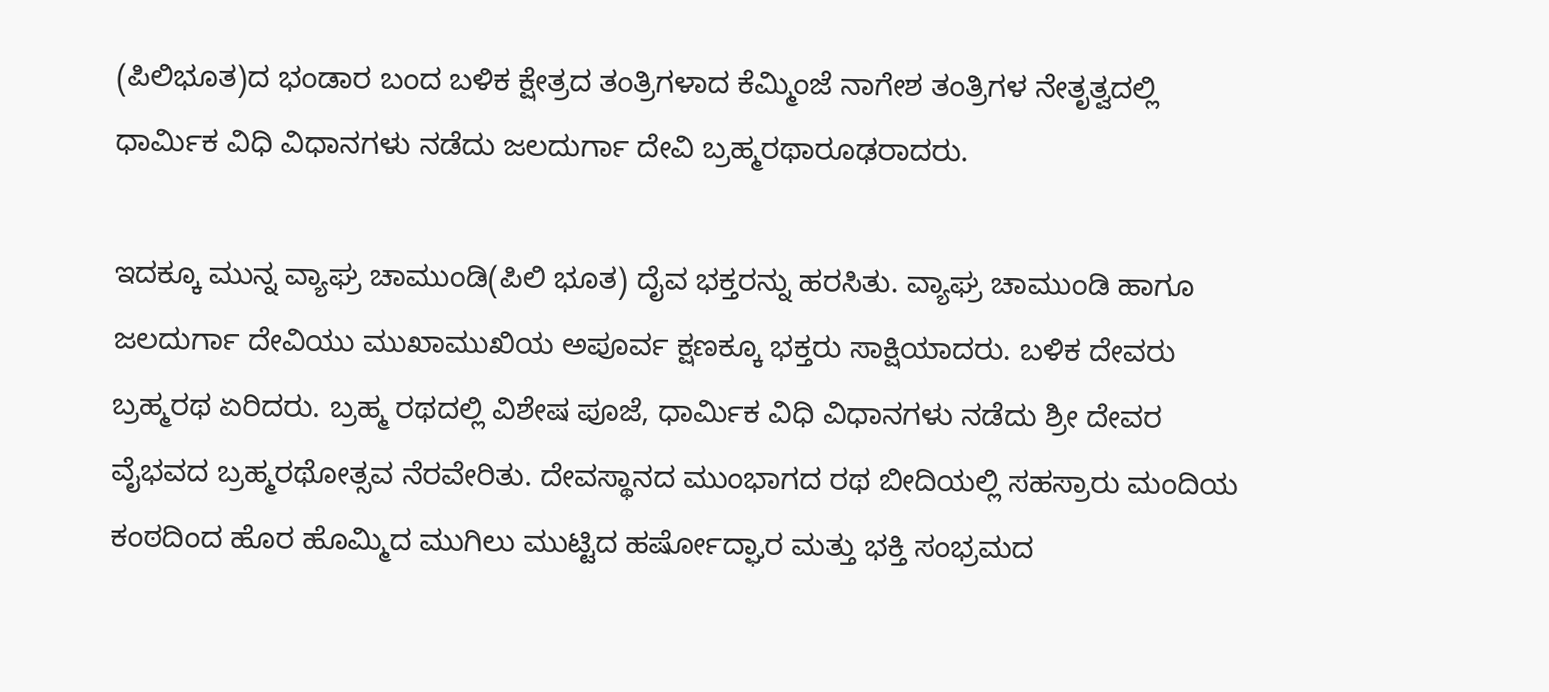(ಪಿಲಿಭೂತ)ದ ಭಂಡಾರ ಬಂದ ಬಳಿಕ ಕ್ಷೇತ್ರದ ತಂತ್ರಿಗಳಾದ ಕೆಮ್ಮಿಂಜೆ ನಾಗೇಶ ತಂತ್ರಿಗಳ ನೇತೃತ್ವದಲ್ಲಿ ಧಾರ್ಮಿಕ ವಿಧಿ ವಿಧಾನಗಳು ನಡೆದು ಜಲದುರ್ಗಾ ದೇವಿ ಬ್ರಹ್ಮರಥಾರೂಢರಾದರು.

ಇದಕ್ಕೂ ಮುನ್ನ ವ್ಯಾಘ್ರ ಚಾಮುಂಡಿ(ಪಿಲಿ ಭೂತ) ದೈವ ಭಕ್ತರನ್ನು ಹರಸಿತು. ವ್ಯಾಘ್ರ ಚಾಮುಂಡಿ ಹಾಗೂ ಜಲದುರ್ಗಾ ದೇವಿಯು ಮುಖಾಮುಖಿಯ ಅಪೂರ್ವ ಕ್ಷಣಕ್ಕೂ ಭಕ್ತರು ಸಾಕ್ಷಿಯಾದರು. ಬಳಿಕ ದೇವರು ಬ್ರಹ್ಮರಥ ಏರಿದರು. ಬ್ರಹ್ಮ ರಥದಲ್ಲಿ ವಿಶೇಷ ಪೂಜೆ, ಧಾರ್ಮಿಕ ವಿಧಿ ವಿಧಾನಗಳು ನಡೆದು ಶ್ರೀ ದೇವರ ವೈಭವದ ಬ್ರಹ್ಮರಥೋತ್ಸವ ನೆರವೇರಿತು. ದೇವಸ್ಥಾನದ ಮುಂಭಾಗದ ರಥ ಬೀದಿಯಲ್ಲಿ ಸಹಸ್ರಾರು ಮಂದಿಯ ಕಂಠದಿಂದ ಹೊರ ಹೊಮ್ಮಿದ ಮುಗಿಲು ಮುಟ್ಟಿದ ಹರ್ಷೋದ್ಘಾರ ಮತ್ತು ಭಕ್ತಿ ಸಂಭ್ರಮದ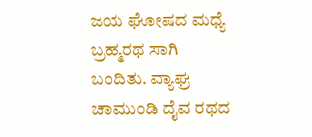ಜಯ ಘೋಷದ ಮಧ್ಯೆ ಬ್ರಹ್ಮರಥ ಸಾಗಿ ಬಂದಿತು. ವ್ಯಾಘ್ರ ಚಾಮುಂಡಿ ದೈವ ರಥದ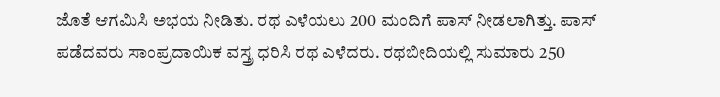ಜೊತೆ ಆಗಮಿಸಿ ಅಭಯ ನೀಡಿತು. ರಥ ಎಳೆಯಲು 200 ಮಂದಿಗೆ ಪಾಸ್ ನೀಡಲಾಗಿತ್ತು. ಪಾಸ್ ಪಡೆದವರು ಸಾಂಪ್ರದಾಯಿಕ ವಸ್ತ್ರ ಧರಿಸಿ ರಥ ಎಳೆದರು. ರಥಬೀದಿಯಲ್ಲಿ ಸುಮಾರು 250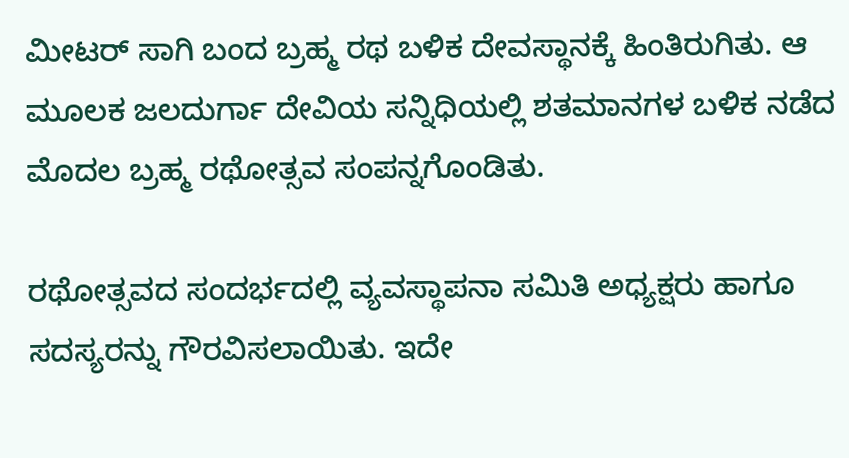ಮೀಟರ್ ಸಾಗಿ ಬಂದ ಬ್ರಹ್ಮ ರಥ ಬಳಿಕ ದೇವಸ್ಥಾನಕ್ಕೆ ಹಿಂತಿರುಗಿತು. ಆ ಮೂಲಕ ಜಲದುರ್ಗಾ ದೇವಿಯ ಸನ್ನಿಧಿಯಲ್ಲಿ ಶತಮಾನಗಳ ಬಳಿಕ ನಡೆದ ಮೊದಲ ಬ್ರಹ್ಮ ರಥೋತ್ಸವ ಸಂಪನ್ನಗೊಂಡಿತು.

ರಥೋತ್ಸವದ ಸಂದರ್ಭದಲ್ಲಿ ವ್ಯವಸ್ಥಾಪನಾ ಸಮಿತಿ ಅಧ್ಯಕ್ಷರು ಹಾಗೂ ಸದಸ್ಯರನ್ನು ಗೌರವಿಸಲಾಯಿತು. ಇದೇ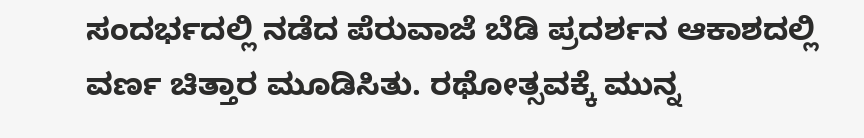ಸಂದರ್ಭದಲ್ಲಿ ನಡೆದ ಪೆರುವಾಜೆ ಬೆಡಿ ಪ್ರದರ್ಶನ ಆಕಾಶದಲ್ಲಿ ವರ್ಣ ಚಿತ್ತಾರ ಮೂಡಿಸಿತು. ರಥೋತ್ಸವಕ್ಕೆ ಮುನ್ನ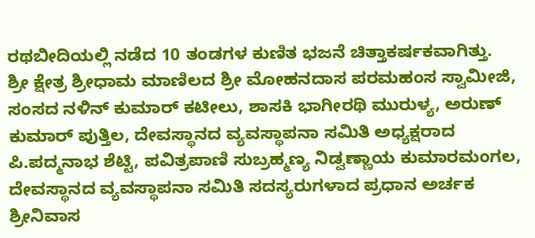ರಥಬೀದಿಯಲ್ಲಿ ನಡೆದ 10 ತಂಡಗಳ ಕುಣಿತ ಭಜನೆ ಚಿತ್ತಾಕರ್ಷಕವಾಗಿತ್ತು.
ಶ್ರೀ ಕ್ಷೇತ್ರ ಶ್ರೀಧಾಮ ಮಾಣಿಲದ ಶ್ರೀ ಮೋಹನದಾಸ ಪರಮಹಂಸ ಸ್ವಾಮೀಜಿ, ಸಂಸದ ನಳಿನ್ ಕುಮಾರ್ ಕಟೀಲು, ಶಾಸಕಿ ಭಾಗೀರಥಿ ಮುರುಳ್ಯ, ಅರುಣ್ ಕುಮಾರ್ ಪುತ್ತಿಲ, ದೇವಸ್ಥಾನದ ವ್ಯವಸ್ಥಾಪನಾ ಸಮಿತಿ ಅಧ್ಯಕ್ಷರಾದ ಪಿ.ಪದ್ಮನಾಭ ಶೆಟ್ಟಿ, ಪವಿತ್ರಪಾಣಿ ಸುಬ್ರಹ್ಮಣ್ಯ ನಿಡ್ವಣ್ಣಾಯ ಕುಮಾರಮಂಗಲ, ದೇವಸ್ಥಾನದ ವ್ಯವಸ್ಥಾಪನಾ ಸಮಿತಿ ಸದಸ್ಯರುಗಳಾದ ಪ್ರಧಾನ ಅರ್ಚಕ ಶ್ರೀನಿವಾಸ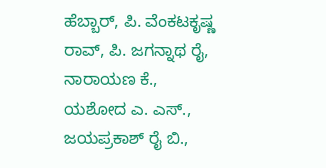ಹೆಬ್ಬಾರ್, ಪಿ. ವೆಂಕಟಕೃಷ್ಣ ರಾವ್, ಪಿ. ಜಗನ್ನಾಥ ರೈ, ನಾರಾಯಣ ಕೆ., ಯಶೋದ ಎ. ಎಸ್., ಜಯಪ್ರಕಾಶ್ ರೈ ಬಿ.,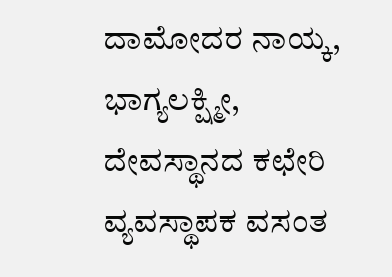ದಾಮೋದರ ನಾಯ್ಕ, ಭಾಗ್ಯಲಕ್ಷ್ಮೀ, ದೇವಸ್ಥಾನದ ಕಛೇರಿ ವ್ಯವಸ್ಥಾಪಕ ವಸಂತ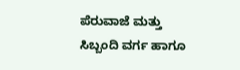ಪೆರುವಾಜೆ ಮತ್ತು ಸಿಬ್ಬಂದಿ ವರ್ಗ ಹಾಗೂ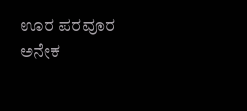ಊರ ಪರವೂರ ಅನೇಕ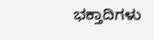ಭಕ್ತಾದಿಗಳು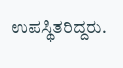ಉಪಸ್ಥಿತರಿದ್ದರು.